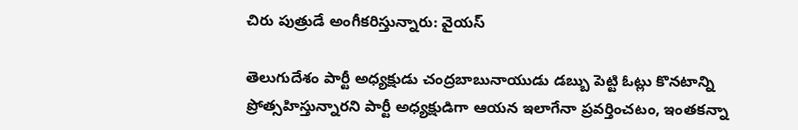చిరు పుత్రుడే అంగీకరిస్తున్నారు: వైయస్

తెలుగుదేశం పార్టీ అధ్యక్షుడు చంద్రబాబునాయుడు డబ్బు పెట్టి ఓట్లు కొనటాన్ని ప్రోత్సహిస్తున్నారని పార్టీ అధ్యక్షుడిగా ఆయన ఇలాగేనా ప్రవర్తించటం, ఇంతకన్నా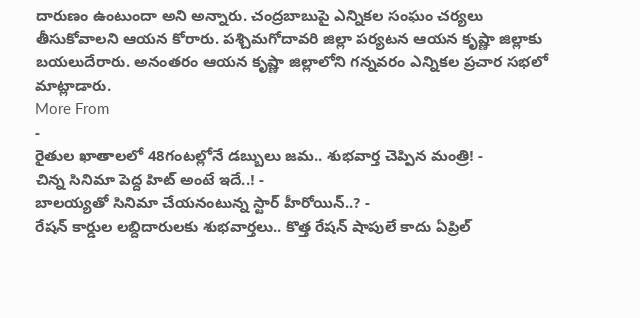దారుణం ఉంటుందా అని అన్నారు. చంద్రబాబుపై ఎన్నికల సంఘం చర్యలు తీసుకోవాలని ఆయన కోరారు. పశ్చిమగోదావరి జిల్లా పర్యటన ఆయన కృష్ణా జిల్లాకు బయలుదేరారు. అనంతరం ఆయన కృష్ణా జిల్లాలోని గన్నవరం ఎన్నికల ప్రచార సభలో మాట్లాడారు.
More From
-
రైతుల ఖాతాలలో 48గంటల్లోనే డబ్బులు జమ.. శుభవార్త చెప్పిన మంత్రి! -
చిన్న సినిమా పెద్ద హిట్ అంటే ఇదే..! -
బాలయ్యతో సినిమా చేయనంటున్న స్టార్ హీరోయిన్..? -
రేషన్ కార్డుల లబ్దిదారులకు శుభవార్తలు.. కొత్త రేషన్ షాపులే కాదు ఏప్రిల్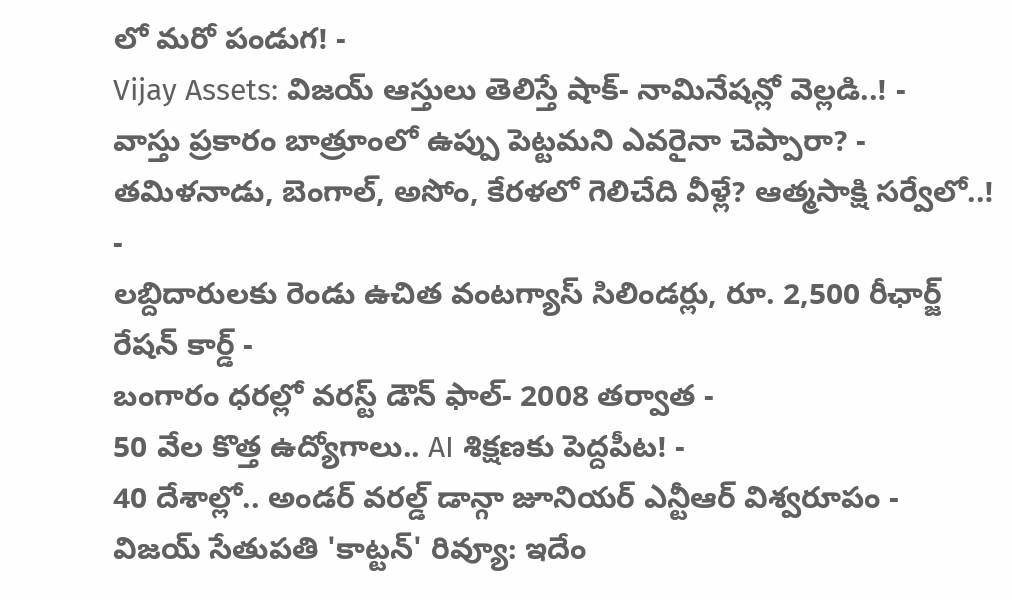లో మరో పండుగ! -
Vijay Assets: విజయ్ ఆస్తులు తెలిస్తే షాక్- నామినేషన్లో వెల్లడి..! -
వాస్తు ప్రకారం బాత్రూంలో ఉప్పు పెట్టమని ఎవరైనా చెప్పారా? -
తమిళనాడు, బెంగాల్, అసోం, కేరళలో గెలిచేది వీళ్లే? ఆత్మసాక్షి సర్వేలో..! -
లబ్దిదారులకు రెండు ఉచిత వంటగ్యాస్ సిలిండర్లు, రూ. 2,500 రీఛార్జ్ రేషన్ కార్డ్ -
బంగారం ధరల్లో వరస్ట్ డౌన్ ఫాల్- 2008 తర్వాత -
50 వేల కొత్త ఉద్యోగాలు.. AI శిక్షణకు పెద్దపీట! -
40 దేశాల్లో.. అండర్ వరల్డ్ డాన్గా జూనియర్ ఎన్టీఆర్ విశ్వరూపం -
విజయ్ సేతుపతి 'కాట్టన్' రివ్యూ: ఇదేం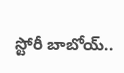స్టోరీ బాబోయ్..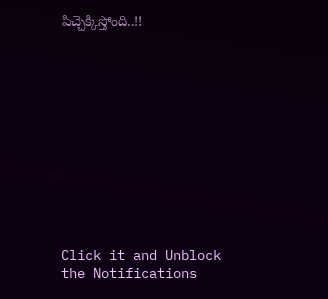పిచ్చెక్కిస్తోంది..!!












Click it and Unblock the Notifications